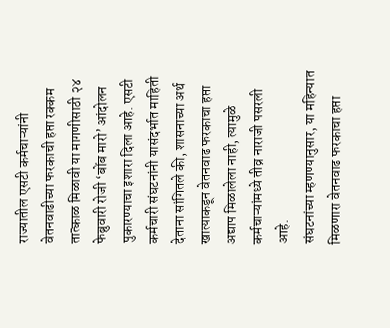राज्यातील एसटी कर्मचाऱ्यांनी वेतनवाढीच्या फरकाची हप्ता रक्कम तात्काळ मिळावी या मागणीसाठी २४ फेब्रुवारी रोजी ‘बोंब मारो’ आंदोलन पुकारण्याचा इशारा दिला आहे. एसटी कर्मचारी संघटनांनी यासंदर्भात माहिती देताना सांगितले की, शासनाच्या अर्थ खात्याकडून वेतनवाढ फरकाचा हप्ता अद्याप मिळालेला नाही, त्यामुळे कर्मचाऱ्यांमध्ये तीव्र नाराजी पसरली आहे.
संघटनांच्या म्हणण्यानुसार, या महिन्यात मिळणारा वेतनवाढ फरकाचा हप्ता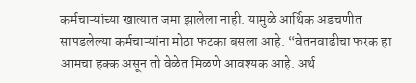कर्मचाऱ्यांच्या खात्यात जमा झालेला नाही. यामुळे आर्थिक अडचणीत सापडलेल्या कर्मचाऱ्यांना मोठा फटका बसला आहे. “वेतनवाढीचा फरक हा आमचा हक्क असून तो वेळेत मिळणे आवश्यक आहे. अर्थ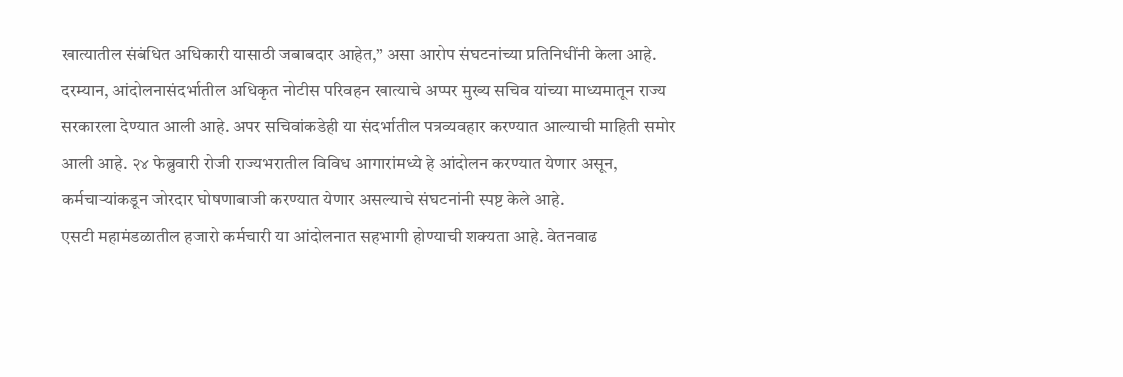खात्यातील संबंधित अधिकारी यासाठी जबाबदार आहेत,” असा आरोप संघटनांच्या प्रतिनिधींनी केला आहे.
दरम्यान, आंदोलनासंदर्भातील अधिकृत नोटीस परिवहन खात्याचे अप्पर मुख्य सचिव यांच्या माध्यमातून राज्य सरकारला देण्यात आली आहे. अपर सचिवांकडेही या संदर्भातील पत्रव्यवहार करण्यात आल्याची माहिती समोर आली आहे. २४ फेब्रुवारी रोजी राज्यभरातील विविध आगारांमध्ये हे आंदोलन करण्यात येणार असून, कर्मचाऱ्यांकडून जोरदार घोषणाबाजी करण्यात येणार असल्याचे संघटनांनी स्पष्ट केले आहे.
एसटी महामंडळातील हजारो कर्मचारी या आंदोलनात सहभागी होण्याची शक्यता आहे. वेतनवाढ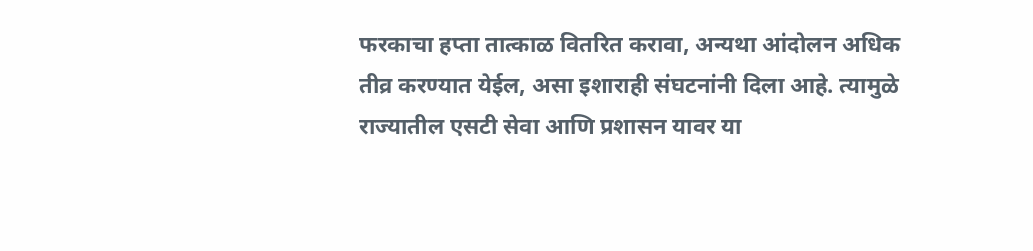फरकाचा हप्ता तात्काळ वितरित करावा, अन्यथा आंदोलन अधिक तीव्र करण्यात येईल, असा इशाराही संघटनांनी दिला आहे. त्यामुळे राज्यातील एसटी सेवा आणि प्रशासन यावर या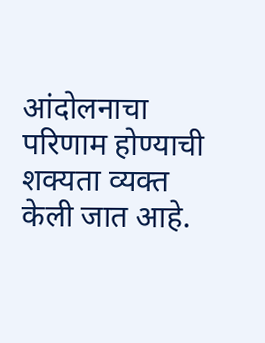आंदोलनाचा परिणाम होण्याची शक्यता व्यक्त केली जात आहे.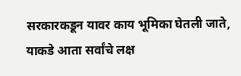सरकारकडून यावर काय भूमिका घेतली जाते, याकडे आता सर्वांचे लक्ष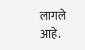लागले आहे.